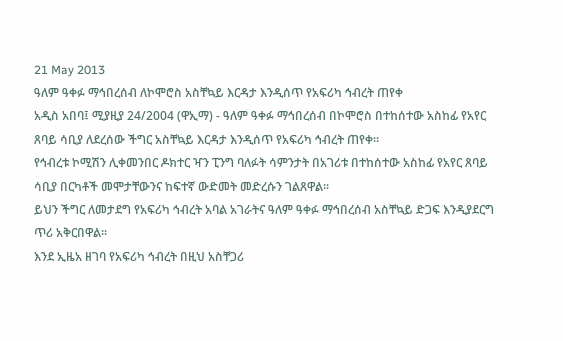21 May 2013
ዓለም ዓቀፉ ማኅበረሰብ ለኮሞሮስ አስቸኳይ እርዳታ እንዲሰጥ የአፍሪካ ኅብረት ጠየቀ
አዲስ አበባ፤ ሚያዚያ 24/2004 (ዋኢማ) - ዓለም ዓቀፉ ማኅበረሰብ በኮሞሮስ በተከሰተው አስከፊ የአየር ጸባይ ሳቢያ ለደረሰው ችግር አስቸኳይ እርዳታ እንዲሰጥ የአፍሪካ ኅብረት ጠየቀ፡፡
የኅብረቱ ኮሚሽን ሊቀመንበር ዶክተር ዣን ፒንግ ባለፉት ሳምንታት በአገሪቱ በተከሰተው አስከፊ የአየር ጸባይ ሳቢያ በርካቶች መሞታቸውንና ከፍተኛ ውድመት መድረሱን ገልጸዋል፡፡
ይህን ችግር ለመታደግ የአፍሪካ ኅብረት አባል አገራትና ዓለም ዓቀፉ ማኅበረሰብ አስቸኳይ ድጋፍ እንዲያደርግ ጥሪ አቅርበዋል፡፡
እንደ ኢዜአ ዘገባ የአፍሪካ ኅብረት በዚህ አስቸጋሪ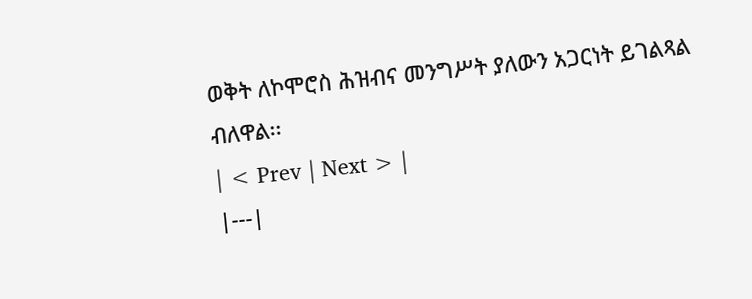ወቅት ለኮሞሮስ ሕዝብና መንግሥት ያለውን አጋርነት ይገልጻል ብለዋል፡፡
| < Prev | Next > |
|---|